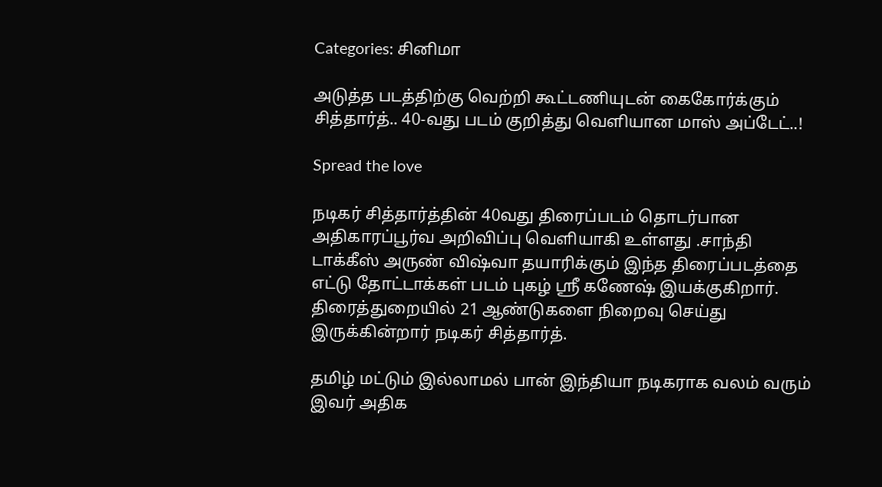Categories: சினிமா

அடுத்த படத்திற்கு வெற்றி கூட்டணியுடன் கைகோர்க்கும் சித்தார்த்.. 40-வது படம் குறித்து வெளியான மாஸ் அப்டேட்..!

Spread the love

நடிகர் சித்தார்த்தின் 40வது திரைப்படம் தொடர்பான அதிகாரப்பூர்வ அறிவிப்பு வெளியாகி உள்ளது .சாந்தி டாக்கீஸ் அருண் விஷ்வா தயாரிக்கும் இந்த திரைப்படத்தை எட்டு தோட்டாக்கள் படம் புகழ் ஸ்ரீ கணேஷ் இயக்குகிறார். திரைத்துறையில் 21 ஆண்டுகளை நிறைவு செய்து இருக்கின்றார் நடிகர் சித்தார்த்.

தமிழ் மட்டும் இல்லாமல் பான் இந்தியா நடிகராக வலம் வரும் இவர் அதிக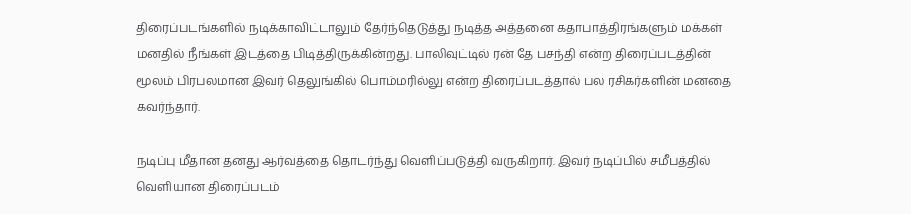திரைப்படங்களில் நடிக்காவிட்டாலும் தேர்ந்தெடுத்து நடித்த அத்தனை கதாபாத்திரங்களும் மக்கள் மனதில் நீங்கள் இடத்தை பிடித்திருக்கின்றது. பாலிவுட்டில் ரன் தே பசந்தி என்ற திரைப்படத்தின் மூலம் பிரபலமான இவர் தெலுங்கில் பொம்மரில்லு என்ற திரைப்படத்தால் பல ரசிகர்களின் மனதை கவர்ந்தார்.

நடிப்பு மீதான தனது ஆர்வத்தை தொடர்ந்து வெளிப்படுத்தி வருகிறார். இவர் நடிப்பில் சமீபத்தில் வெளியான திரைப்படம்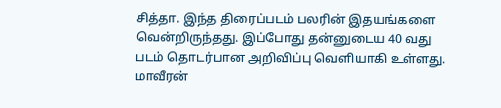சித்தா. இந்த திரைப்படம் பலரின் இதயங்களை வென்றிருந்தது. இப்போது தன்னுடைய 40 வது படம் தொடர்பான அறிவிப்பு வெளியாகி உள்ளது. மாவீரன்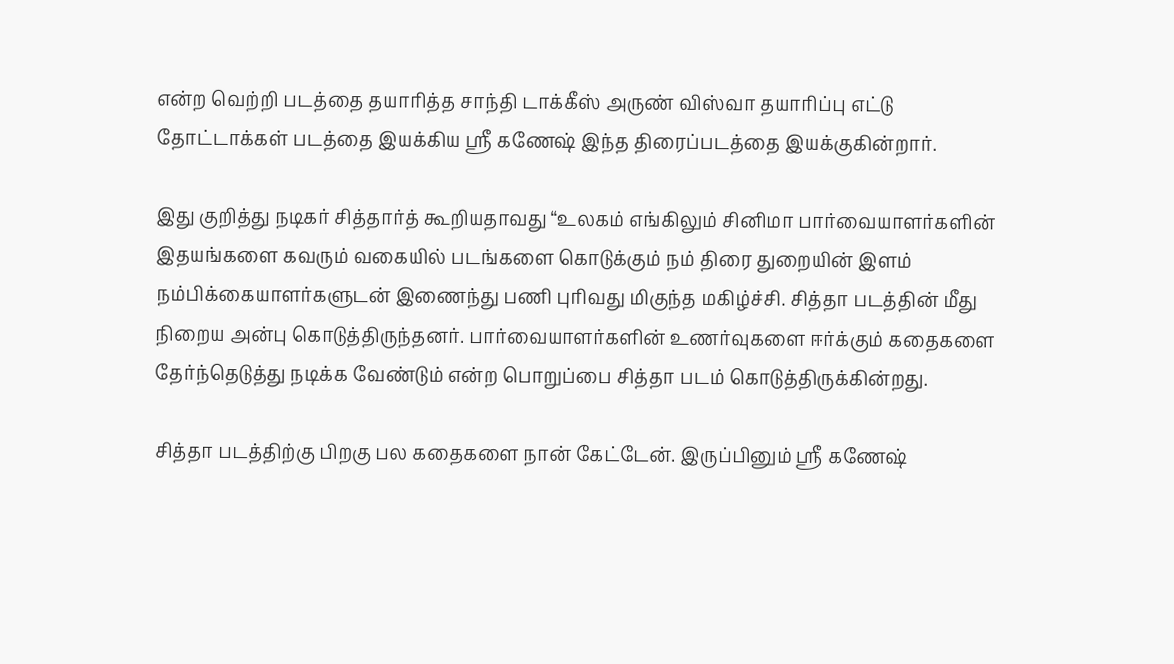என்ற வெற்றி படத்தை தயாரித்த சாந்தி டாக்கீஸ் அருண் விஸ்வா தயாரிப்பு எட்டு தோட்டாக்கள் படத்தை இயக்கிய ஸ்ரீ கணேஷ் இந்த திரைப்படத்தை இயக்குகின்றார்.

இது குறித்து நடிகர் சித்தார்த் கூறியதாவது “உலகம் எங்கிலும் சினிமா பார்வையாளர்களின் இதயங்களை கவரும் வகையில் படங்களை கொடுக்கும் நம் திரை துறையின் இளம் நம்பிக்கையாளர்களுடன் இணைந்து பணி புரிவது மிகுந்த மகிழ்ச்சி. சித்தா படத்தின் மீது நிறைய அன்பு கொடுத்திருந்தனர். பார்வையாளர்களின் உணர்வுகளை ஈர்க்கும் கதைகளை தேர்ந்தெடுத்து நடிக்க வேண்டும் என்ற பொறுப்பை சித்தா படம் கொடுத்திருக்கின்றது.

சித்தா படத்திற்கு பிறகு பல கதைகளை நான் கேட்டேன். இருப்பினும் ஸ்ரீ கணேஷ்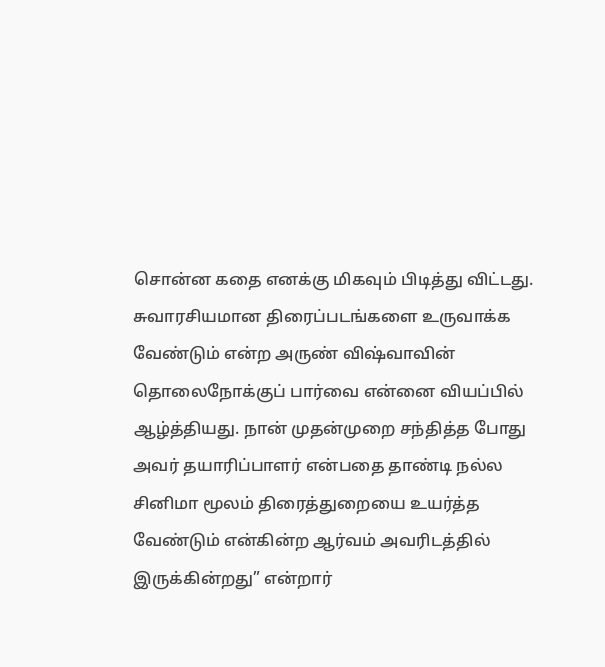சொன்ன கதை எனக்கு மிகவும் பிடித்து விட்டது. சுவாரசியமான திரைப்படங்களை உருவாக்க வேண்டும் என்ற அருண் விஷ்வாவின் தொலைநோக்குப் பார்வை என்னை வியப்பில் ஆழ்த்தியது. நான் முதன்முறை சந்தித்த போது அவர் தயாரிப்பாளர் என்பதை தாண்டி நல்ல சினிமா மூலம் திரைத்துறையை உயர்த்த வேண்டும் என்கின்ற ஆர்வம் அவரிடத்தில் இருக்கின்றது” என்றார்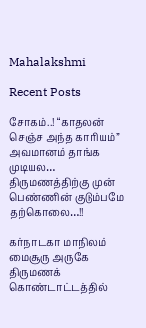Mahalakshmi

Recent Posts

சோகம்..! “காதலன் செஞ்ச அந்த காரியம்” அவமானம் தாங்க முடியல… திருமணத்திற்கு முன் பெண்ணின் குடும்பமே தற்கொலை…!!

கர்நாடகா மாநிலம் மைசூரு அருகே திருமணக் கொண்டாட்டத்தில்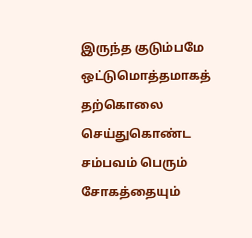இருந்த குடும்பமே ஒட்டுமொத்தமாகத் தற்கொலை செய்துகொண்ட சம்பவம் பெரும் சோகத்தையும்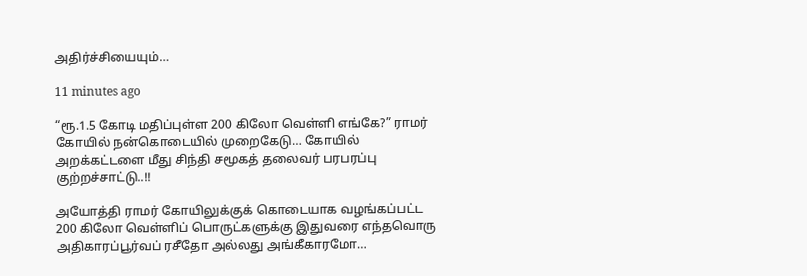அதிர்ச்சியையும்…

11 minutes ago

“ரூ.1.5 கோடி மதிப்புள்ள 200 கிலோ வெள்ளி எங்கே?” ராமர் கோயில் நன்கொடையில் முறைகேடு… கோயில் அறக்கட்டளை மீது சிந்தி சமூகத் தலைவர் பரபரப்பு குற்றச்சாட்டு..!!

அயோத்தி ராமர் கோயிலுக்குக் கொடையாக வழங்கப்பட்ட 200 கிலோ வெள்ளிப் பொருட்களுக்கு இதுவரை எந்தவொரு அதிகாரப்பூர்வப் ரசீதோ அல்லது அங்கீகாரமோ…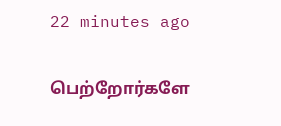22 minutes ago

பெற்றோர்களே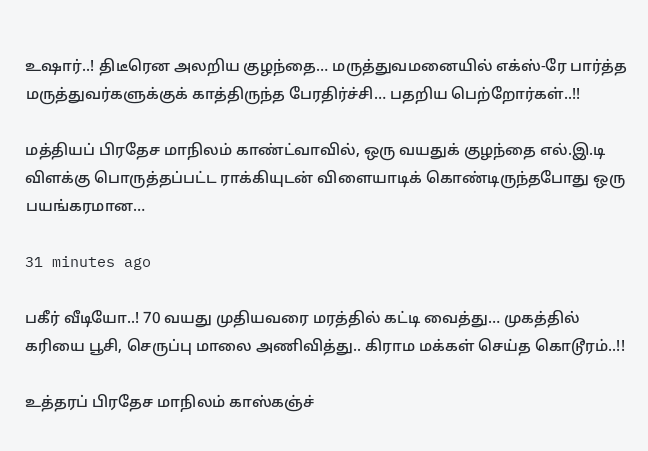உஷார்..! திடீரென அலறிய குழந்தை… மருத்துவமனையில் எக்ஸ்-ரே பார்த்த மருத்துவர்களுக்குக் காத்திருந்த பேரதிர்ச்சி… பதறிய பெற்றோர்கள்..!!

மத்தியப் பிரதேச மாநிலம் காண்ட்வாவில், ஒரு வயதுக் குழந்தை எல்.இ.டி விளக்கு பொருத்தப்பட்ட ராக்கியுடன் விளையாடிக் கொண்டிருந்தபோது ஒரு பயங்கரமான…

31 minutes ago

பகீர் வீடியோ..! 70 வயது முதியவரை மரத்தில் கட்டி வைத்து… முகத்தில் கரியை பூசி, செருப்பு மாலை அணிவித்து.. கிராம மக்கள் செய்த கொடூரம்..!!

உத்தரப் பிரதேச மாநிலம் காஸ்கஞ்ச்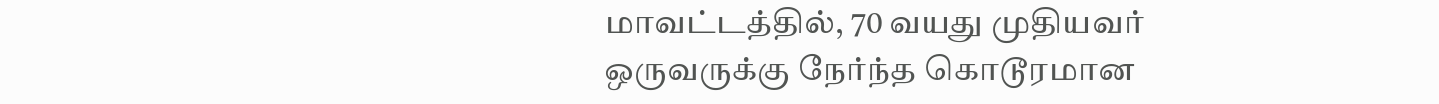மாவட்டத்தில், 70 வயது முதியவர் ஒருவருக்கு நேர்ந்த கொடூரமான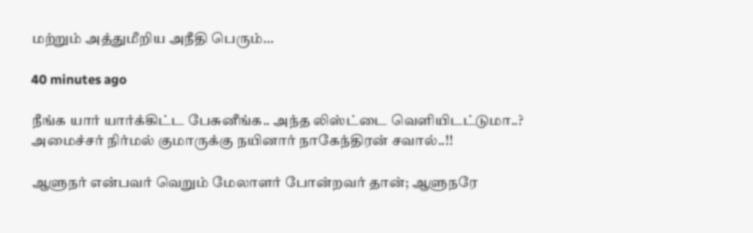மற்றும் அத்துமீறிய அநீதி பெரும்…

40 minutes ago

நீங்க யார் யார்க்கிட்ட பேசுனீங்க.. அந்த லிஸ்ட்டை வெளியிடட்டுமா..? அமைச்சர் நிர்மல் குமாருக்கு நயினார் நாகேந்திரன் சவால்..!!

ஆளுநர் என்பவர் வெறும் மேலாளர் போன்றவர் தான்; ஆளுநரே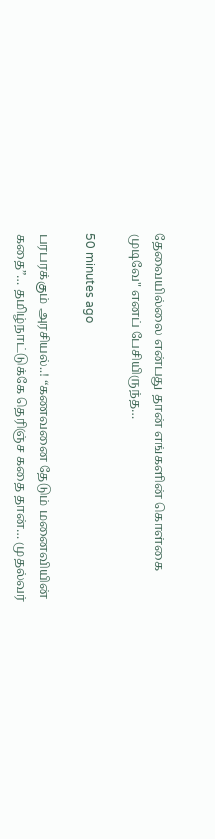தேவையில்லை என்பது தான் எங்களின் கொள்கை முடிவே" எனப் பேசியிருந்த…

50 minutes ago

பரபரக்கும் அரசியல்..! “கணவனை தேடும் மனைவியின் கதை”… தமிழ்நாட்டுக்கே தெரிஞ்ச கதை தான்… முதல்வர்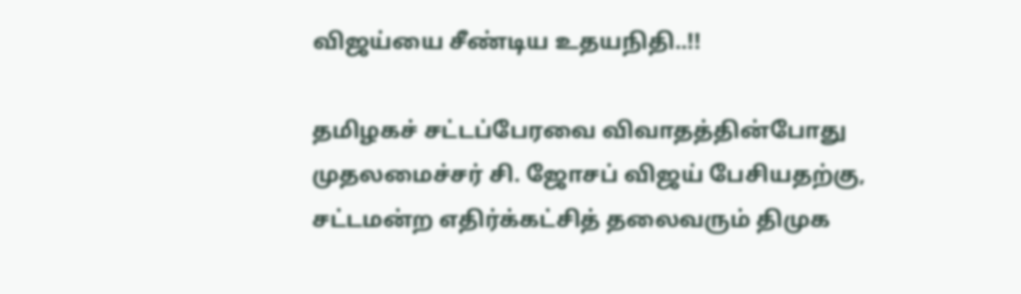விஜய்யை சீண்டிய உதயநிதி..!!

தமிழகச் சட்டப்பேரவை விவாதத்தின்போது முதலமைச்சர் சி. ஜோசப் விஜய் பேசியதற்கு, சட்டமன்ற எதிர்க்கட்சித் தலைவரும் திமுக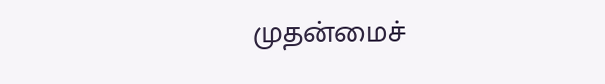முதன்மைச்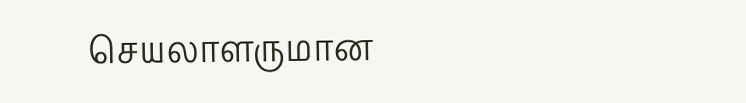செயலாளருமான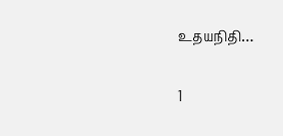உதயநிதி…

1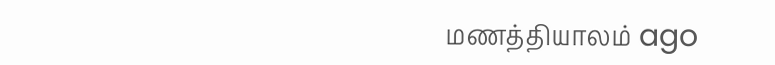மணத்தியாலம் ago